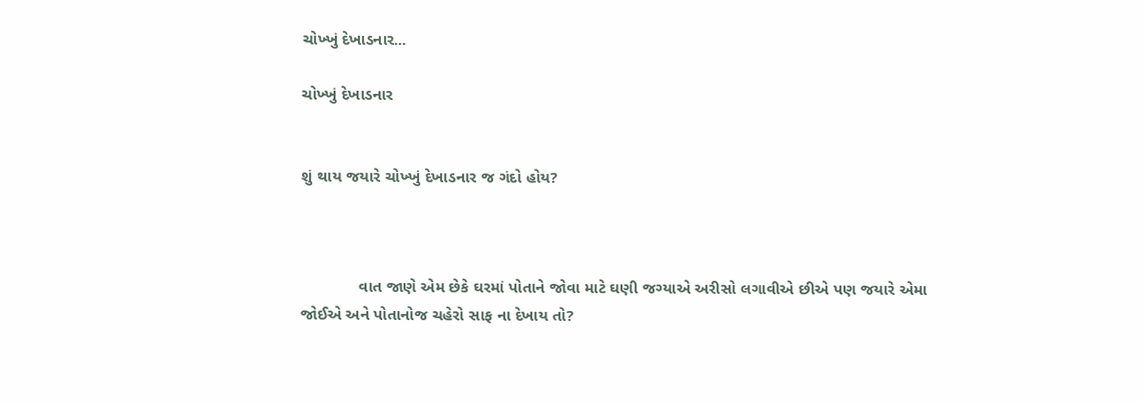ચોખ્ખું દેખાડનાર...

ચોખ્ખું દેખાડનાર


શું થાય જયારે ચોખ્ખું દેખાડનાર જ ગંદો હોય?



             વાત જાણે એમ છેકે ઘરમાં પોતાને જોવા માટે ઘણી જગ્યાએ અરીસો લગાવીએ છીએ પણ જયારે એમા જોઈએ અને પોતાનોજ ચહેરો સાફ ના દેખાય તો?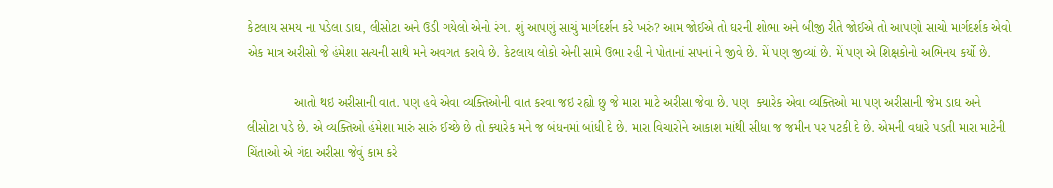કેટલાય સમય ના પડેલા ડાઘ, લીસોટા અને ઉડી ગયેલો એનો રંગ. શું આપણું સાચું માર્ગદર્શન કરે ખરું? આમ જોઈએ તો ઘરની શોભા અને બીજી રીતે જોઈએ તો આપણો સાચો માર્ગદર્શક એવો એક માત્ર અરીસો જે હંમેશા સત્યની સાથે મને અવગત કરાવે છે. કેટલાય લોકો એની સામે ઉભા રહી ને પોતાનાં સપનાં ને જીવે છે. મેં પણ જીવ્યાં છે. મેં પણ એ શિક્ષકોનો અભિનય કર્યો છે.

             આતો થઇ અરીસાની વાત. પણ હવે એવા વ્યક્તિઓની વાત કરવા જઇ રહ્યો છુ જે મારા માટે અરીસા જેવા છે. પણ  ક્યારેક એવા વ્યક્તિઓ મા પણ અરીસાની જેમ ડાઘ અને લીસોટા પડે છે. એ વ્યક્તિઓ હંમેશા મારું સારું ઈચ્છે છે તો ક્યારેક મને જ બંધનમાં બાંધી દે છે. મારા વિચારોને આકાશ માંથી સીધા જ જમીન પર પટકી દે છે. એમની વધારે પડતી મારા માટેની ચિંતાઓ એ ગંદા અરીસા જેવું કામ કરે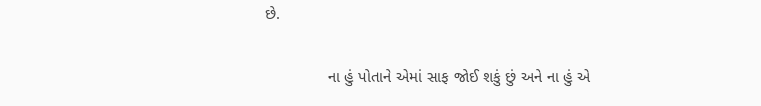છે.

              ના હું પોતાને એમાં સાફ જોઈ શકું છું અને ના હું એ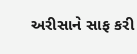અરીસાને સાફ કરી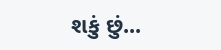શકું છું...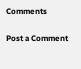Comments

Post a Comment